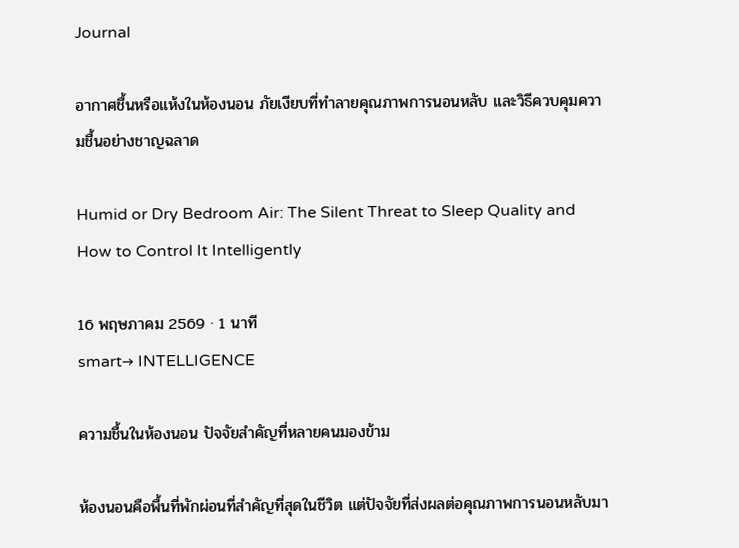Journal

อากาศชื้นหรือแห้งในห้องนอน ภัยเงียบที่ทำลายคุณภาพการนอนหลับ และวิธีควบคุมความชื้นอย่างชาญฉลาด

Humid or Dry Bedroom Air: The Silent Threat to Sleep Quality and How to Control It Intelligently

16 พฤษภาคม 2569 · 1 นาที
smart→ INTELLIGENCE

ความชื้นในห้องนอน ปัจจัยสำคัญที่หลายคนมองข้าม

ห้องนอนคือพื้นที่พักผ่อนที่สำคัญที่สุดในชีวิต แต่ปัจจัยที่ส่งผลต่อคุณภาพการนอนหลับมา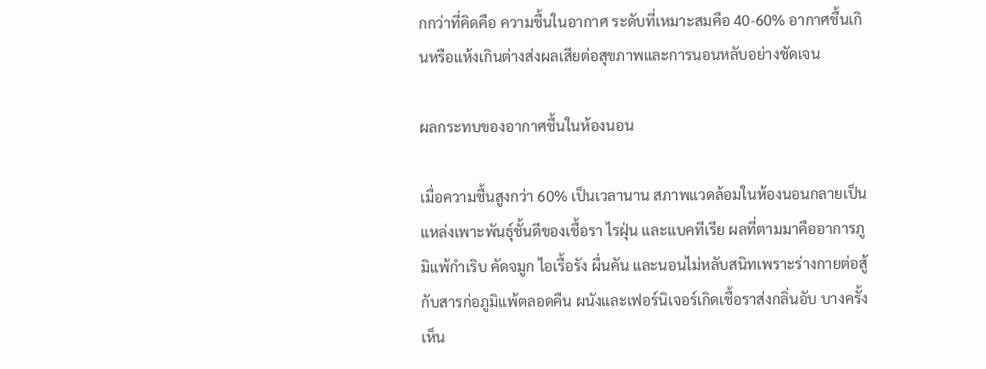กกว่าที่คิดคือ ความชื้นในอากาศ ระดับที่เหมาะสมคือ 40-60% อากาศชื้นเกินหรือแห้งเกินต่างส่งผลเสียต่อสุขภาพและการนอนหลับอย่างชัดเจน

ผลกระทบของอากาศชื้นในห้องนอน

เมื่อความชื้นสูงกว่า 60% เป็นเวลานาน สภาพแวดล้อมในห้องนอนกลายเป็นแหล่งเพาะพันธุ์ชั้นดีของเชื้อรา ไรฝุ่น และแบคทีเรีย ผลที่ตามมาคืออาการภูมิแพ้กำเริบ คัดจมูก ไอเรื้อรัง ผื่นคัน และนอนไม่หลับสนิทเพราะร่างกายต่อสู้กับสารก่อภูมิแพ้ตลอดคืน ผนังและเฟอร์นิเจอร์เกิดเชื้อราส่งกลิ่นอับ บางครั้งเห็น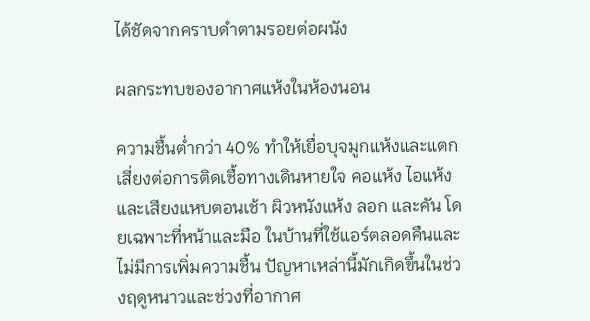ได้ชัดจากคราบดำตามรอยต่อผนัง

ผลกระทบของอากาศแห้งในห้องนอน

ความชื้นต่ำกว่า 40% ทำให้เยื่อบุจมูกแห้งและแตก เสี่ยงต่อการติดเชื้อทางเดินหายใจ คอแห้ง ไอแห้ง และเสียงแหบตอนเช้า ผิวหนังแห้ง ลอก และคัน โดยเฉพาะที่หน้าและมือ ในบ้านที่ใช้แอร์ตลอดคืนและไม่มีการเพิ่มความชื้น ปัญหาเหล่านี้มักเกิดขึ้นในช่วงฤดูหนาวและช่วงที่อากาศ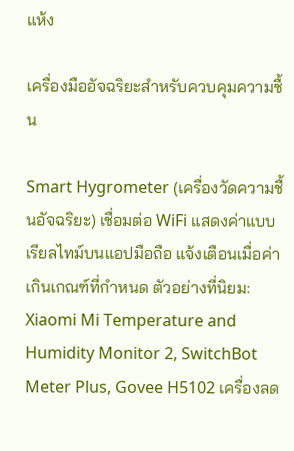แห้ง

เครื่องมืออัจฉริยะสำหรับควบคุมความชื้น

Smart Hygrometer (เครื่องวัดความชื้นอัจฉริยะ) เชื่อมต่อ WiFi แสดงค่าแบบเรียลไทม์บนแอปมือถือ แจ้งเตือนเมื่อค่าเกินเกณฑ์ที่กำหนด ตัวอย่างที่นิยม: Xiaomi Mi Temperature and Humidity Monitor 2, SwitchBot Meter Plus, Govee H5102 เครื่องลด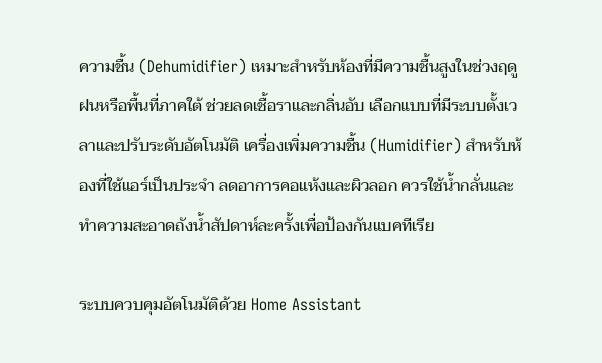ความชื้น (Dehumidifier) เหมาะสำหรับห้องที่มีความชื้นสูงในช่วงฤดูฝนหรือพื้นที่ภาคใต้ ช่วยลดเชื้อราและกลิ่นอับ เลือกแบบที่มีระบบตั้งเวลาและปรับระดับอัตโนมัติ เครื่องเพิ่มความชื้น (Humidifier) สำหรับห้องที่ใช้แอร์เป็นประจำ ลดอาการคอแห้งและผิวลอก ควรใช้น้ำกลั่นและทำความสะอาดถังน้ำสัปดาห์ละครั้งเพื่อป้องกันแบคทีเรีย

ระบบควบคุมอัตโนมัติด้วย Home Assistant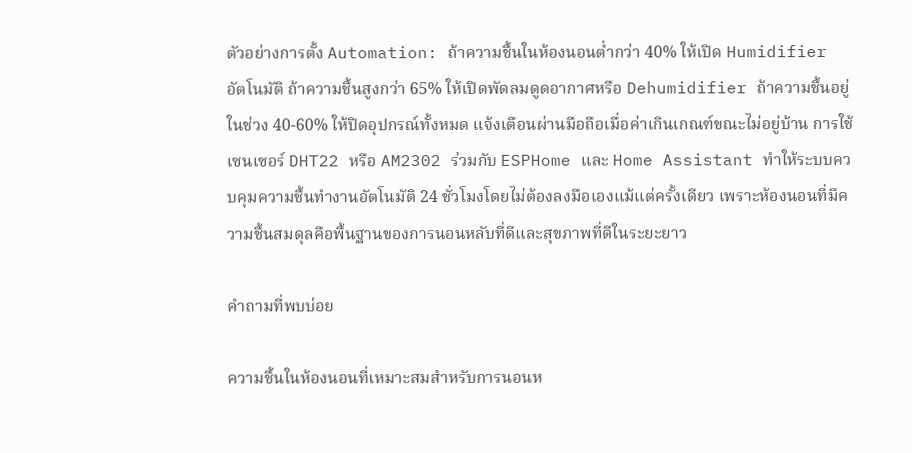ตัวอย่างการตั้ง Automation: ถ้าความชื้นในห้องนอนต่ำกว่า 40% ให้เปิด Humidifier อัตโนมัติ ถ้าความชื้นสูงกว่า 65% ให้เปิดพัดลมดูดอากาศหรือ Dehumidifier ถ้าความชื้นอยู่ในช่วง 40-60% ให้ปิดอุปกรณ์ทั้งหมด แจ้งเตือนผ่านมือถือเมื่อค่าเกินเกณฑ์ขณะไม่อยู่บ้าน การใช้เซนเซอร์ DHT22 หรือ AM2302 ร่วมกับ ESPHome และ Home Assistant ทำให้ระบบควบคุมความชื้นทำงานอัตโนมัติ 24 ชั่วโมงโดยไม่ต้องลงมือเองแม้แต่ครั้งเดียว เพราะห้องนอนที่มีความชื้นสมดุลคือพื้นฐานของการนอนหลับที่ดีและสุขภาพที่ดีในระยะยาว

คำถามที่พบบ่อย

ความชื้นในห้องนอนที่เหมาะสมสำหรับการนอนห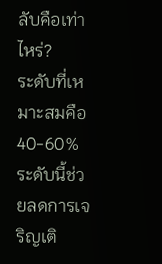ลับคือเท่าไหร่?
ระดับที่เหมาะสมคือ 40-60% ระดับนี้ช่วยลดการเจริญเติ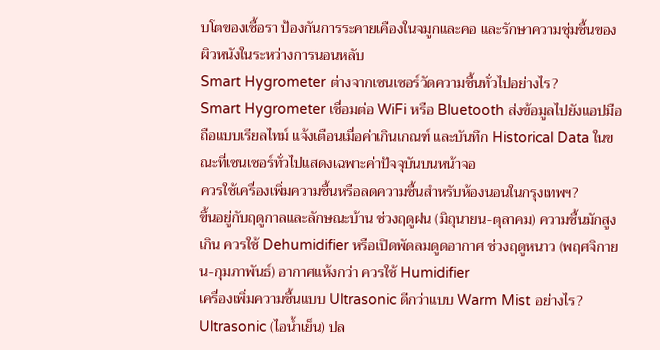บโตของเชื้อรา ป้องกันการระคายเคืองในจมูกและคอ และรักษาความชุ่มชื้นของผิวหนังในระหว่างการนอนหลับ
Smart Hygrometer ต่างจากเซนเซอร์วัดความชื้นทั่วไปอย่างไร?
Smart Hygrometer เชื่อมต่อ WiFi หรือ Bluetooth ส่งข้อมูลไปยังแอปมือถือแบบเรียลไทม์ แจ้งเตือนเมื่อค่าเกินเกณฑ์ และบันทึก Historical Data ในขณะที่เซนเซอร์ทั่วไปแสดงเฉพาะค่าปัจจุบันบนหน้าจอ
ควรใช้เครื่องเพิ่มความชื้นหรือลดความชื้นสำหรับห้องนอนในกรุงเทพฯ?
ขึ้นอยู่กับฤดูกาลและลักษณะบ้าน ช่วงฤดูฝน (มิถุนายน-ตุลาคม) ความชื้นมักสูงเกิน ควรใช้ Dehumidifier หรือเปิดพัดลมดูดอากาศ ช่วงฤดูหนาว (พฤศจิกายน-กุมภาพันธ์) อากาศแห้งกว่า ควรใช้ Humidifier
เครื่องเพิ่มความชื้นแบบ Ultrasonic ดีกว่าแบบ Warm Mist อย่างไร?
Ultrasonic (ไอน้ำเย็น) ปล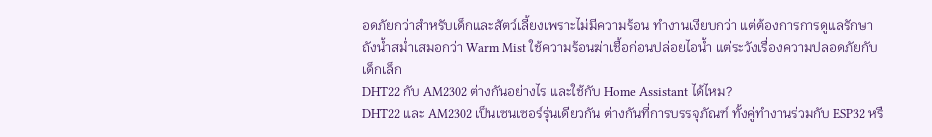อดภัยกว่าสำหรับเด็กและสัตว์เลี้ยงเพราะไม่มีความร้อน ทำงานเงียบกว่า แต่ต้องการการดูแลรักษาถังน้ำสม่ำเสมอกว่า Warm Mist ใช้ความร้อนฆ่าเชื้อก่อนปล่อยไอน้ำ แต่ระวังเรื่องความปลอดภัยกับเด็กเล็ก
DHT22 กับ AM2302 ต่างกันอย่างไร และใช้กับ Home Assistant ได้ไหม?
DHT22 และ AM2302 เป็นเซนเซอร์รุ่นเดียวกัน ต่างกันที่การบรรจุภัณฑ์ ทั้งคู่ทำงานร่วมกับ ESP32 หรื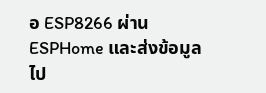อ ESP8266 ผ่าน ESPHome และส่งข้อมูลไป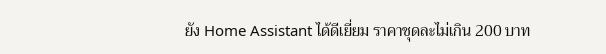ยัง Home Assistant ได้ดีเยี่ยม ราคาชุดละไม่เกิน 200 บาท